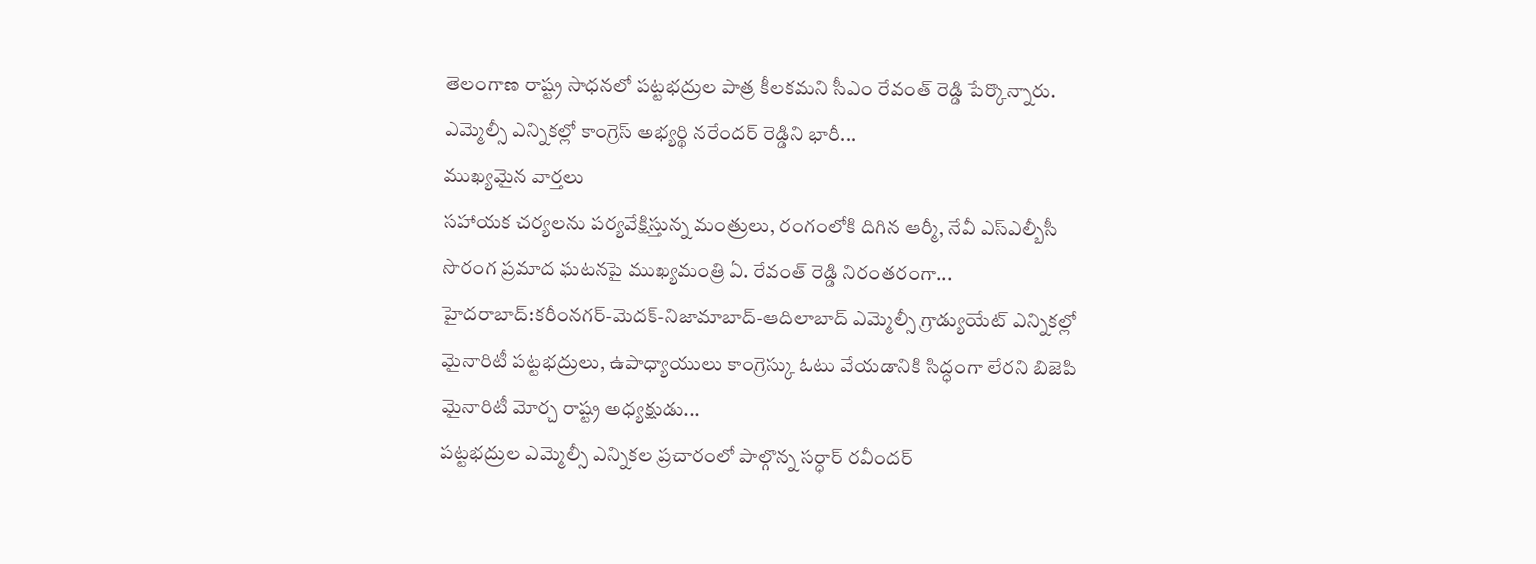తెలంగాణ రాష్ట్ర సాధనలో పట్టభద్రుల పాత్ర కీలకమని సీఎం రేవంత్ రెడ్డి పేర్కొన్నారు. ఎమ్మెల్సీ ఎన్నికల్లో కాంగ్రెస్ అభ్యర్థి నరేందర్ రెడ్డిని భారీ...
ముఖ్యమైన వార్తలు
సహాయక చర్యలను పర్యవేక్షిస్తున్న మంత్రులు, రంగంలోకి దిగిన ఆర్మీ, నేవీ ఎస్ఎల్బీసీ సొరంగ ప్రమాద ఘటనపై ముఖ్యమంత్రి ఏ. రేవంత్ రెడ్డి నిరంతరంగా...
హైదరాబాద్:కరీంనగర్-మెదక్-నిజామాబాద్-ఆదిలాబాద్ ఎమ్మెల్సీ గ్రాడ్యుయేట్ ఎన్నికల్లో మైనారిటీ పట్టభద్రులు, ఉపాధ్యాయులు కాంగ్రెస్కు ఓటు వేయడానికి సిద్ధంగా లేరని బిజెపి మైనారిటీ మోర్చ రాష్ట్ర అధ్యక్షుడు...
పట్టభద్రుల ఎమ్మెల్సీ ఎన్నికల ప్రచారంలో పాల్గొన్న సర్ధార్ రవీందర్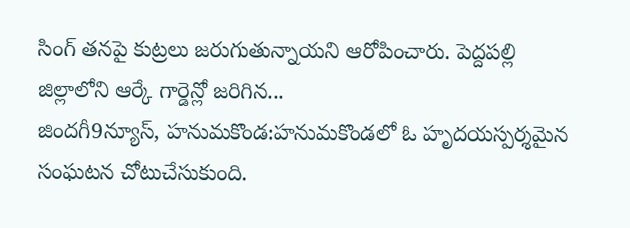సింగ్ తనపై కుట్రలు జరుగుతున్నాయని ఆరోపించారు. పెద్దపల్లి జిల్లాలోని ఆర్కే గార్డెన్లో జరిగిన...
జిందగీ9న్యూస్, హనుమకొండ:హనుమకొండలో ఓ హృదయస్పర్శమైన సంఘటన చోటుచేసుకుంది.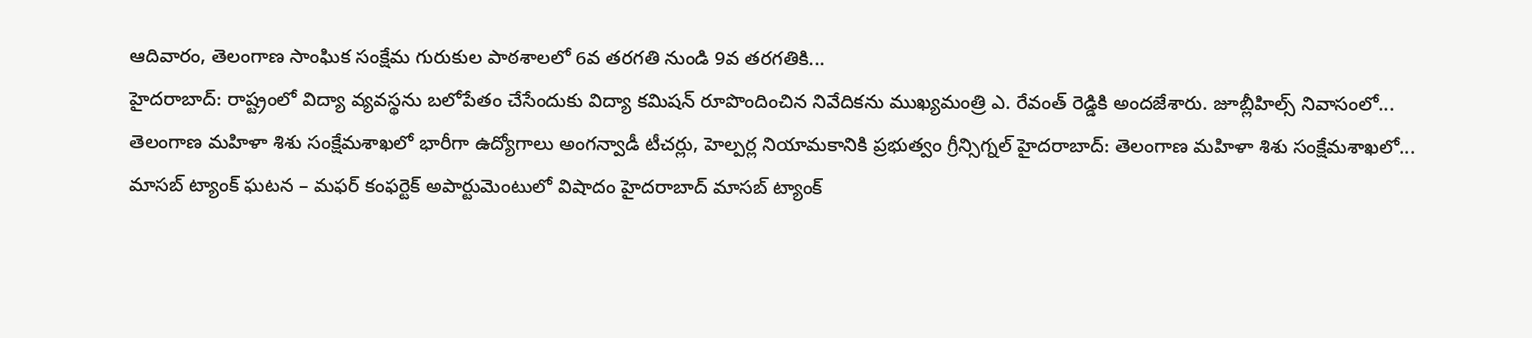ఆదివారం, తెలంగాణ సాంఘిక సంక్షేమ గురుకుల పాఠశాలలో 6వ తరగతి నుండి 9వ తరగతికి...
హైదరాబాద్: రాష్ట్రంలో విద్యా వ్యవస్థను బలోపేతం చేసేందుకు విద్యా కమిషన్ రూపొందించిన నివేదికను ముఖ్యమంత్రి ఎ. రేవంత్ రెడ్డికి అందజేశారు. జూబ్లీహిల్స్ నివాసంలో...
తెలంగాణ మహిళా శిశు సంక్షేమశాఖలో భారీగా ఉద్యోగాలు అంగన్వాడీ టీచర్లు, హెల్పర్ల నియామకానికి ప్రభుత్వం గ్రీన్సిగ్నల్ హైదరాబాద్: తెలంగాణ మహిళా శిశు సంక్షేమశాఖలో...
మాసబ్ ట్యాంక్ ఘటన – మఫర్ కంఫర్టెక్ అపార్టుమెంటులో విషాదం హైదరాబాద్ మాసబ్ ట్యాంక్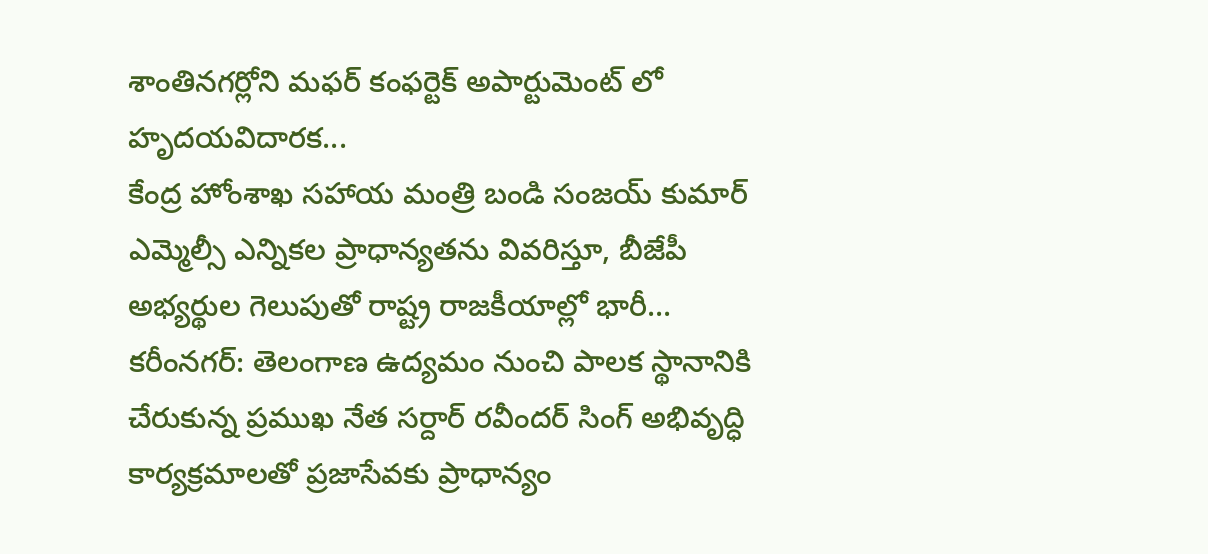శాంతినగర్లోని మఫర్ కంఫర్టెక్ అపార్టుమెంట్ లో హృదయవిదారక...
కేంద్ర హోంశాఖ సహాయ మంత్రి బండి సంజయ్ కుమార్ ఎమ్మెల్సీ ఎన్నికల ప్రాధాన్యతను వివరిస్తూ, బీజేపీ అభ్యర్థుల గెలుపుతో రాష్ట్ర రాజకీయాల్లో భారీ...
కరీంనగర్: తెలంగాణ ఉద్యమం నుంచి పాలక స్థానానికి చేరుకున్న ప్రముఖ నేత సర్దార్ రవీందర్ సింగ్ అభివృద్ధి కార్యక్రమాలతో ప్రజాసేవకు ప్రాధాన్యం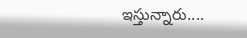ఇస్తున్నారు....